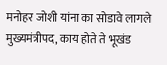मनोहर जोशी यांना का सोडावे लागले मुख्यमंत्रीपद, काय होते ते भूखंड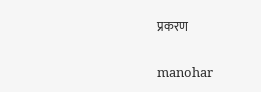प्रकरण

manohar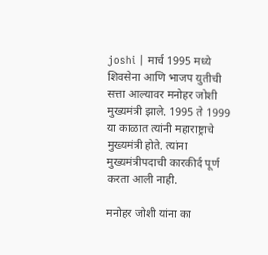joshi | मार्च 1995 मध्ये शिवसेना आणि भाजप युतीची सत्ता आल्यावर मनोहर जोशी मुख्यमंत्री झाले. 1995 ते 1999 या काळात त्यांनी महाराष्ट्राचे मुख्यमंत्री होते. त्यांना मुख्यमंत्रीपदाची कारकीर्द पूर्ण करता आली नाही.

मनोहर जोशी यांना का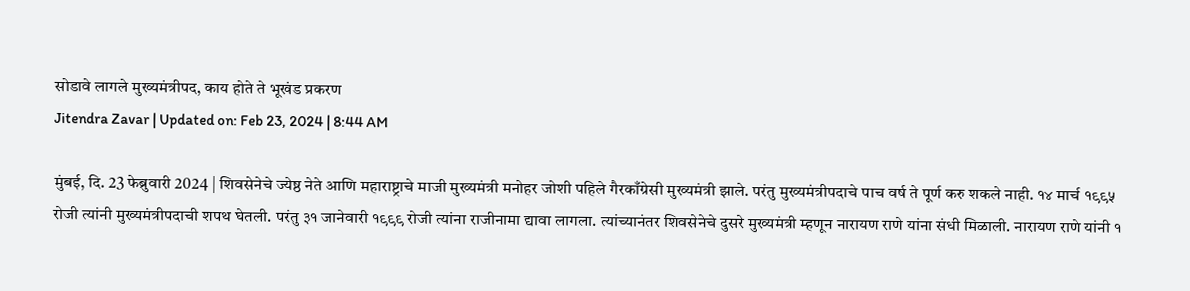सोडावे लागले मुख्यमंत्रीपद, काय होते ते भूखंड प्रकरण
Jitendra Zavar | Updated on: Feb 23, 2024 | 8:44 AM

मुंबई, दि. 23 फेब्रुवारी 2024 | शिवसेनेचे ज्येष्ठ नेते आणि महाराष्ट्राचे माजी मुख्यमंत्री मनोहर जोशी पहिले गैरकाँग्रेसी मुख्यमंत्री झाले. परंतु मुख्यमंत्रीपदाचे पाच वर्ष ते पूर्ण करु शकले नाही. १४ मार्च १९९५ रोजी त्यांनी मुख्यमंत्रीपदाची शपथ घेतली. परंतु ३१ जानेवारी १९९९ रोजी त्यांना राजीनामा द्यावा लागला. त्यांच्यानंतर शिवसेनेचे दुसरे मुख्यमंत्री म्हणून नारायण राणे यांना संधी मिळाली. नारायण राणे यांनी १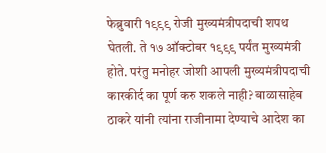फेब्रुवारी १९९९ रोजी मुख्यमंत्रीपदाची शपथ घेतली. ते १७ ऑक्टोबर १९९९ पर्यंत मुख्यमंत्री होते. परंतु मनोहर जोशी आपली मुख्यमंत्रीपदाची कारकीर्द का पूर्ण करु शकले नाही? बाळासाहेब ठाकरे यांनी त्यांना राजीनामा देण्याचे आदेश का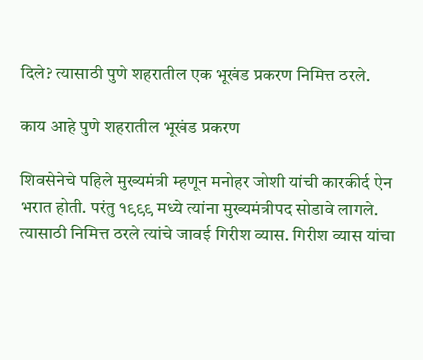दिले? त्यासाठी पुणे शहरातील एक भूखंड प्रकरण निमित्त ठरले.

काय आहे पुणे शहरातील भूखंड प्रकरण

शिवसेनेचे पहिले मुख्यमंत्री म्हणून मनोहर जोशी यांची कारकीर्द ऐन भरात होती. परंतु १९९९ मध्ये त्यांना मुख्यमंत्रीपद सोडावे लागले. त्यासाठी निमित्त ठरले त्यांचे जावई गिरीश व्यास. गिरीश व्यास यांचा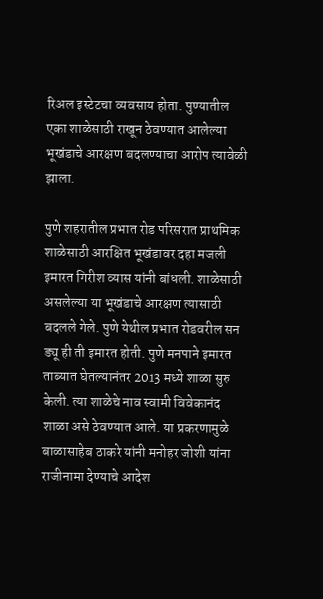रिअल इस्टेटचा व्यवसाय होता. पुण्यातील एका शाळेसाठी राखून ठेवण्यात आलेल्या भूखंडाचे आरक्षण बदलण्याचा आरोप त्यावेळी झाला.

पुणे शहरातील प्रभात रोड परिसरात प्राथमिक शाळेसाठी आरक्षित भूखंडावर दहा मजली इमारत गिरीश व्यास यांनी बांधली. शाळेसाठी असलेल्या या भूखंडाचे आरक्षण त्यासाठी बदलले गेले. पुणे येथील प्रभात रोडवरील सन ड्यू ही ती इमारत होती. पुणे मनपाने इमारत ताब्यात घेतल्यानंतर 2013 मध्ये शाळा सुरु केली. त्या शाळेचे नाव स्वामी विवेकानंद शाळा असे ठेवण्यात आले. या प्रकरणामुळे बाळासाहेब ठाकरे यांनी मनोहर जोशी यांना राजीनामा देण्याचे आदेश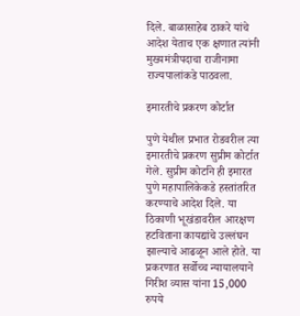दिले. बाळासाहेब ठाकरे यांचे आदेश येताच एक क्षणात त्यांनी मुख्यमंत्रीपदाचा राजीनामा राज्यपालांकडे पाठवला.

इमारतीचे प्रकरण कोर्टात

पुणे येथील प्रभात रोडवरील त्या इमारतीचे प्रकरण सुप्रीम कोर्टात गेले. सुप्रीम कोर्टाने ही इमारत पुणे महापालिकेकडे हस्तांतरित करण्याचे आदेश दिले. या ठिकाणी भूखंडावरील आरक्षण हटविताना कायद्यांचे उल्लंघन झाल्याचे आढळून आले होते. या प्रकरणात सर्वोच्च न्यायालयाने गिरीश व्यास यांना 15,000 रुपये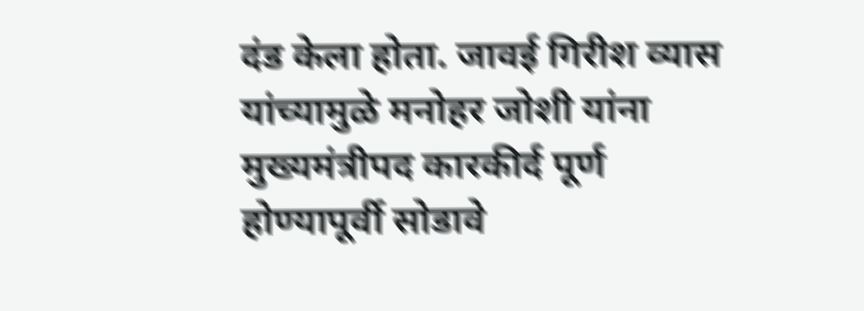दंड केला होता. जावई गिरीश व्यास यांच्यामुळे मनोहर जोशी यांना मुख्यमंत्रीपद कारकीर्द पूर्ण होण्यापूर्वी सोडावे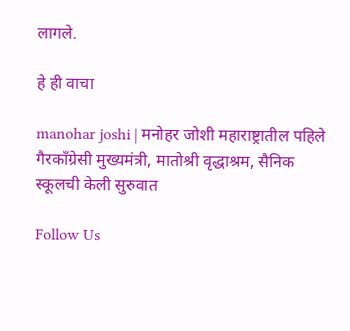लागले.

हे ही वाचा

manohar joshi | मनोहर जोशी महाराष्ट्रातील पहिले गैरकाँग्रेसी मुख्यमंत्री, मातोश्री वृद्धाश्रम, सैनिक स्कूलची केली सुरुवात

Follow Us